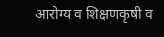आरोग्य व शिक्षणकृषी व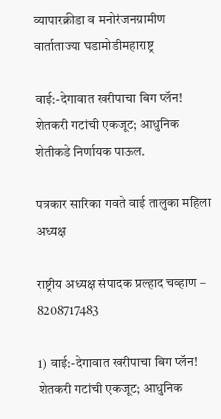व्यापारक्रीडा व मनोरंजनग्रामीण वार्ताताज्या घडामोडीमहाराष्ट्र

वाई:-देगावात खरीपाचा बिग प्लॅन! शेतकरी गटांची एकजूट; आधुनिक शेतीकडे निर्णायक पाऊल.

पत्रकार सारिका गवते वाई तालुका महिला अध्यक्ष

राष्ट्रीय अध्यक्ष संपादक प्रल्हाद चव्हाण – 8208717483

1) वाई:-देगावात खरीपाचा बिग प्लॅन! शेतकरी गटांची एकजूट; आधुनिक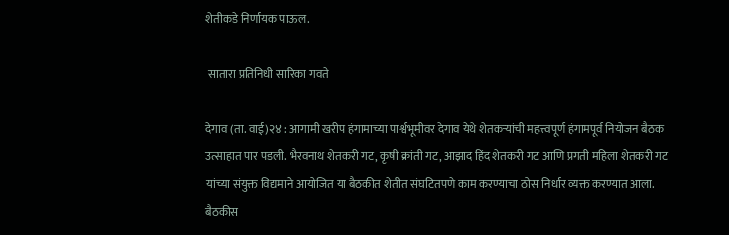शेतीकडे निर्णायक पाऊल.

 सातारा प्रतिनिधी सारिका गवते

देगाव (ता. वाई)२४ : आगामी खरीप हंगामाच्या पार्श्वभूमीवर देगाव येथे शेतकऱ्यांची महत्त्वपूर्ण हंगामपूर्व नियोजन बैठक उत्साहात पार पडली. भैरवनाथ शेतकरी गट, कृषी क्रांती गट, आझाद हिंद शेतकरी गट आणि प्रगती महिला शेतकरी गट यांच्या संयुक्त विद्यमाने आयोजित या बैठकीत शेतीत संघटितपणे काम करण्याचा ठोस निर्धार व्यक्त करण्यात आला.
बैठकीस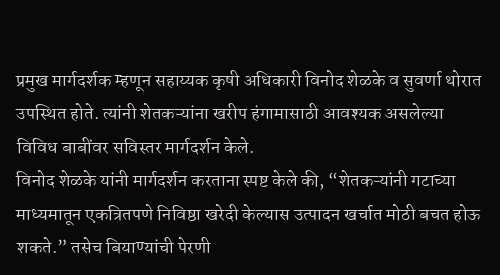प्रमुख मार्गदर्शक म्हणून सहाय्यक कृषी अधिकारी विनोद शेळके व सुवर्णा थोरात उपस्थित होते. त्यांनी शेतकऱ्यांना खरीप हंगामासाठी आवश्यक असलेल्या विविध बाबींवर सविस्तर मार्गदर्शन केले.
विनोद शेळके यांनी मार्गदर्शन करताना स्पष्ट केले की, “शेतकऱ्यांनी गटाच्या माध्यमातून एकत्रितपणे निविष्ठा खरेदी केल्यास उत्पादन खर्चात मोठी बचत होऊ शकते.” तसेच बियाण्यांची पेरणी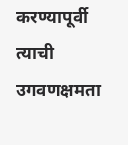करण्यापूर्वी त्याची उगवणक्षमता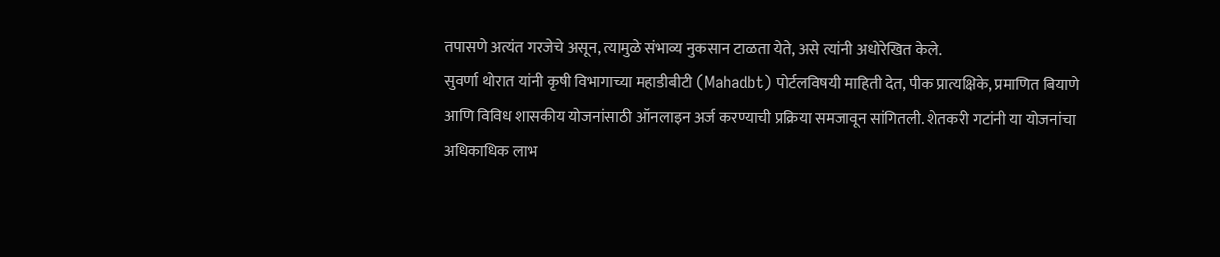तपासणे अत्यंत गरजेचे असून, त्यामुळे संभाव्य नुकसान टाळता येते, असे त्यांनी अधोरेखित केले.
सुवर्णा थोरात यांनी कृषी विभागाच्या महाडीबीटी (Mahadbt) पोर्टलविषयी माहिती देत, पीक प्रात्यक्षिके, प्रमाणित बियाणे आणि विविध शासकीय योजनांसाठी ऑनलाइन अर्ज करण्याची प्रक्रिया समजावून सांगितली. शेतकरी गटांनी या योजनांचा अधिकाधिक लाभ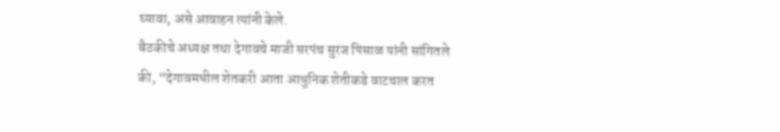घ्यावा, असे आवाहन त्यांनी केले.
बैठकीचे अध्यक्ष तथा देगावचे माजी सरपंच सुरज पिसाळ यांनी सांगितले की, “देगावमधील शेतकरी आता आधुनिक शेतीकडे वाटचाल करत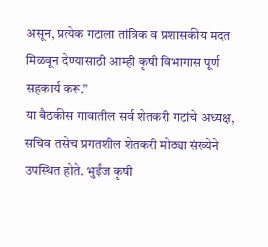असून, प्रत्येक गटाला तांत्रिक व प्रशासकीय मदत मिळवून देण्यासाठी आम्ही कृषी विभागास पूर्ण सहकार्य करू.”
या बैठकीस गावातील सर्व शेतकरी गटांचे अध्यक्ष, सचिव तसेच प्रगतशील शेतकरी मोठ्या संख्येने उपस्थित होते. भुईंज कृषी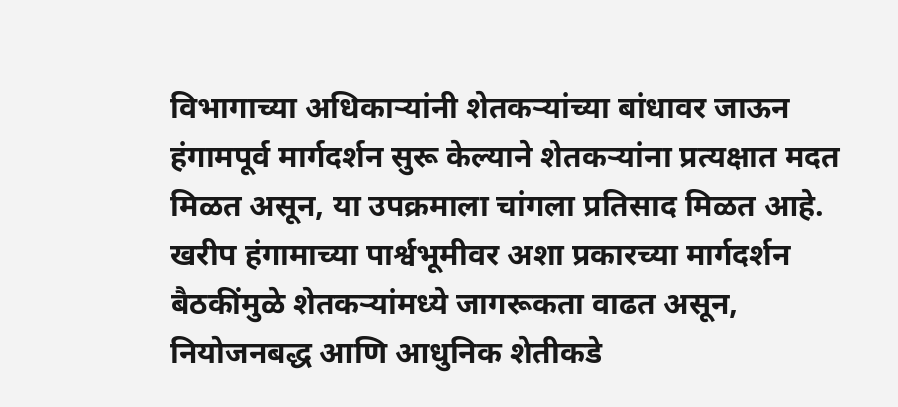विभागाच्या अधिकाऱ्यांनी शेतकऱ्यांच्या बांधावर जाऊन हंगामपूर्व मार्गदर्शन सुरू केल्याने शेतकऱ्यांना प्रत्यक्षात मदत मिळत असून, या उपक्रमाला चांगला प्रतिसाद मिळत आहे.
खरीप हंगामाच्या पार्श्वभूमीवर अशा प्रकारच्या मार्गदर्शन बैठकींमुळे शेतकऱ्यांमध्ये जागरूकता वाढत असून, नियोजनबद्ध आणि आधुनिक शेतीकडे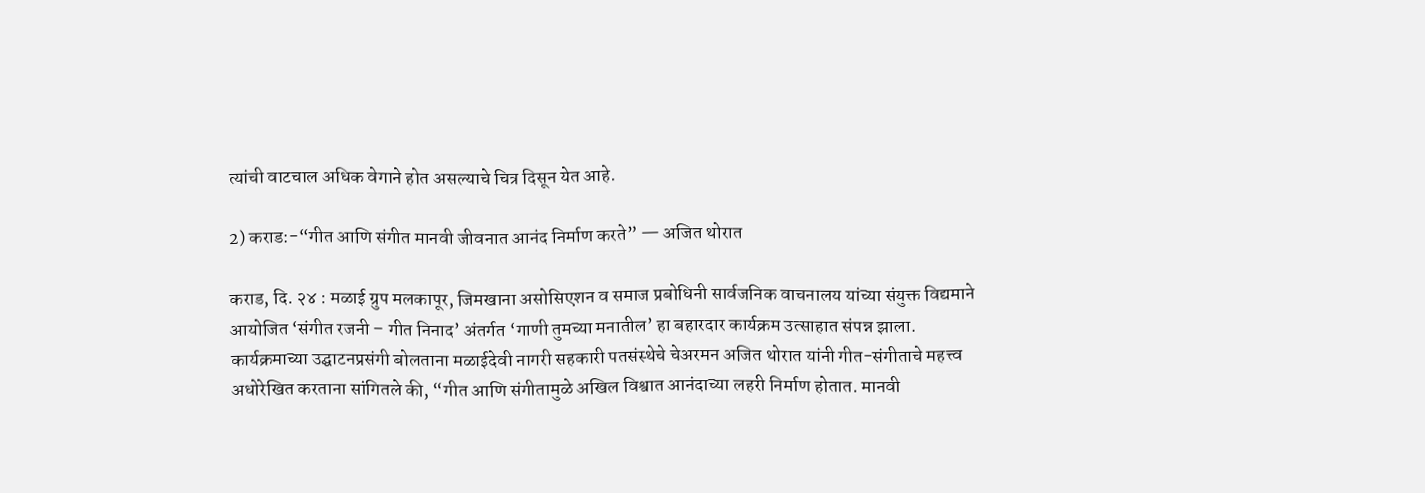त्यांची वाटचाल अधिक वेगाने होत असल्याचे चित्र दिसून येत आहे.

2) कराड:-“गीत आणि संगीत मानवी जीवनात आनंद निर्माण करते” — अजित थोरात

कराड, दि. २४ : मळाई ग्रुप मलकापूर, जिमखाना असोसिएशन व समाज प्रबोधिनी सार्वजनिक वाचनालय यांच्या संयुक्त विद्यमाने आयोजित ‘संगीत रजनी – गीत निनाद’ अंतर्गत ‘गाणी तुमच्या मनातील’ हा बहारदार कार्यक्रम उत्साहात संपन्न झाला.
कार्यक्रमाच्या उद्घाटनप्रसंगी बोलताना मळाईदेवी नागरी सहकारी पतसंस्थेचे चेअरमन अजित थोरात यांनी गीत-संगीताचे महत्त्व अधोरेखित करताना सांगितले की, “गीत आणि संगीतामुळे अखिल विश्वात आनंदाच्या लहरी निर्माण होतात. मानवी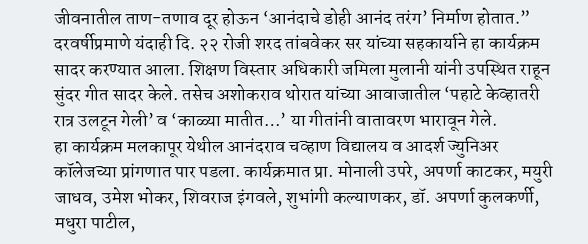जीवनातील ताण-तणाव दूर होऊन ‘आनंदाचे डोही आनंद तरंग’ निर्माण होतात.”
दरवर्षीप्रमाणे यंदाही दि. २२ रोजी शरद तांबवेकर सर यांच्या सहकार्याने हा कार्यक्रम सादर करण्यात आला. शिक्षण विस्तार अधिकारी जमिला मुलानी यांनी उपस्थित राहून सुंदर गीत सादर केले. तसेच अशोकराव थोरात यांच्या आवाजातील ‘पहाटे केव्हातरी रात्र उलटून गेली’ व ‘काळ्या मातीत…’ या गीतांनी वातावरण भारावून गेले.
हा कार्यक्रम मलकापूर येथील आनंदराव चव्हाण विद्यालय व आदर्श ज्युनिअर कॉलेजच्या प्रांगणात पार पडला. कार्यक्रमात प्रा. मोनाली उपरे, अपर्णा काटकर, मयुरी जाधव, उमेश भोकर, शिवराज इंगवले, शुभांगी कल्याणकर, डॉ. अपर्णा कुलकर्णी, मधुरा पाटील,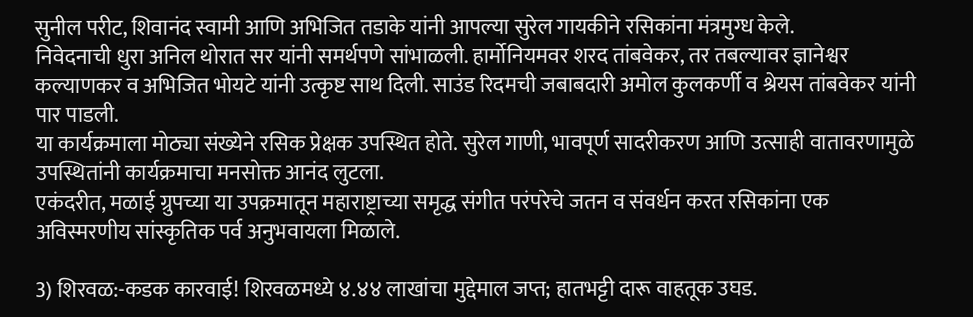सुनील परीट, शिवानंद स्वामी आणि अभिजित तडाके यांनी आपल्या सुरेल गायकीने रसिकांना मंत्रमुग्ध केले.
निवेदनाची धुरा अनिल थोरात सर यांनी समर्थपणे सांभाळली. हार्मोनियमवर शरद तांबवेकर, तर तबल्यावर ज्ञानेश्वर कल्याणकर व अभिजित भोयटे यांनी उत्कृष्ट साथ दिली. साउंड रिदमची जबाबदारी अमोल कुलकर्णी व श्रेयस तांबवेकर यांनी पार पाडली.
या कार्यक्रमाला मोठ्या संख्येने रसिक प्रेक्षक उपस्थित होते. सुरेल गाणी, भावपूर्ण सादरीकरण आणि उत्साही वातावरणामुळे उपस्थितांनी कार्यक्रमाचा मनसोक्त आनंद लुटला.
एकंदरीत, मळाई ग्रुपच्या या उपक्रमातून महाराष्ट्राच्या समृद्ध संगीत परंपरेचे जतन व संवर्धन करत रसिकांना एक अविस्मरणीय सांस्कृतिक पर्व अनुभवायला मिळाले.

3) शिरवळ:-कडक कारवाई! शिरवळमध्ये ४.४४ लाखांचा मुद्देमाल जप्त; हातभट्टी दारू वाहतूक उघड.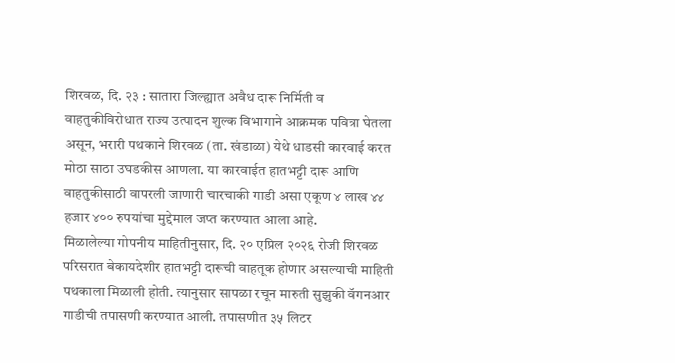शिरवळ, दि. २३ : सातारा जिल्ह्यात अवैध दारू निर्मिती व वाहतुकीविरोधात राज्य उत्पादन शुल्क विभागाने आक्रमक पवित्रा घेतला असून, भरारी पथकाने शिरवळ (ता. खंडाळा) येथे धाडसी कारवाई करत मोठा साठा उघडकीस आणला. या कारवाईत हातभट्टी दारू आणि वाहतुकीसाठी वापरली जाणारी चारचाकी गाडी असा एकूण ४ लाख ४४ हजार ४०० रुपयांचा मुद्देमाल जप्त करण्यात आला आहे.
मिळालेल्या गोपनीय माहितीनुसार, दि. २० एप्रिल २०२६ रोजी शिरवळ परिसरात बेकायदेशीर हातभट्टी दारूची वाहतूक होणार असल्याची माहिती पथकाला मिळाली होती. त्यानुसार सापळा रचून मारुती सुझुकी वॅगनआर गाडीची तपासणी करण्यात आली. तपासणीत ३५ लिटर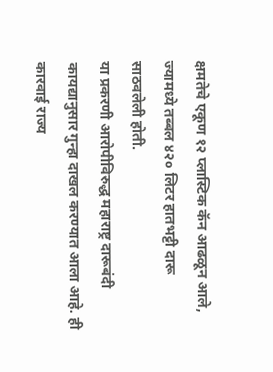क्षमतेचे एकूण १२ प्लास्टिक कॅन आढळून आले, ज्यामध्ये तब्बल ४२० लिटर हातभट्टी दारू साठवलेली होती.
या प्रकरणी आरोपीविरुद्ध महाराष्ट्र दारूबंदी कायद्यानुसार गुन्हा दाखल करण्यात आला आहे. ही कारवाई राज्य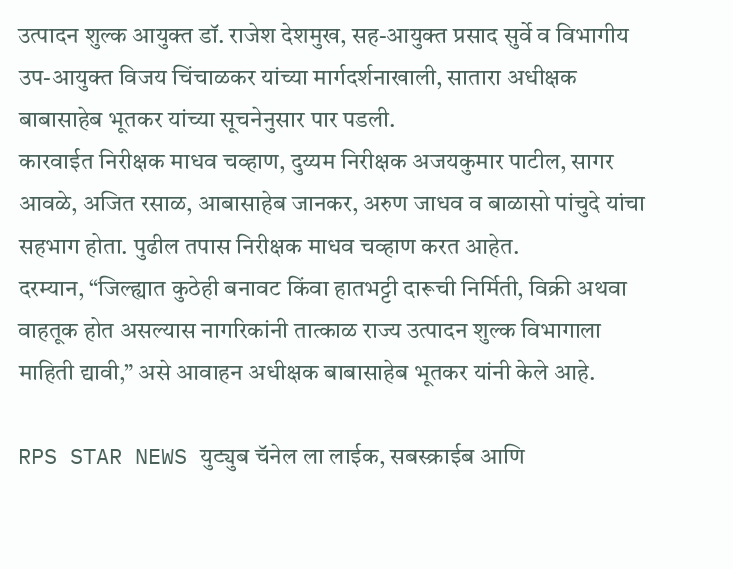उत्पादन शुल्क आयुक्त डॉ. राजेश देशमुख, सह-आयुक्त प्रसाद सुर्वे व विभागीय उप-आयुक्त विजय चिंचाळकर यांच्या मार्गदर्शनाखाली, सातारा अधीक्षक बाबासाहेब भूतकर यांच्या सूचनेनुसार पार पडली.
कारवाईत निरीक्षक माधव चव्हाण, दुय्यम निरीक्षक अजयकुमार पाटील, सागर आवळे, अजित रसाळ, आबासाहेब जानकर, अरुण जाधव व बाळासो पांचुदे यांचा सहभाग होता. पुढील तपास निरीक्षक माधव चव्हाण करत आहेत.
दरम्यान, “जिल्ह्यात कुठेही बनावट किंवा हातभट्टी दारूची निर्मिती, विक्री अथवा वाहतूक होत असल्यास नागरिकांनी तात्काळ राज्य उत्पादन शुल्क विभागाला माहिती द्यावी,” असे आवाहन अधीक्षक बाबासाहेब भूतकर यांनी केले आहे.

RPS STAR NEWS युट्युब चॅनेल ला लाईक, सबस्क्राईब आणि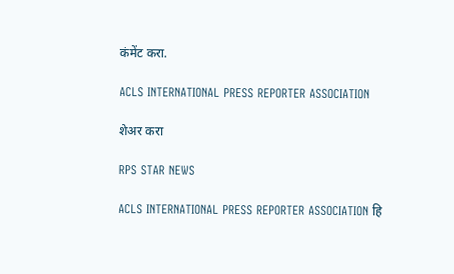कंमेंट करा.

ACLS INTERNATIONAL PRESS REPORTER ASSOCIATION

शेअर करा

RPS STAR NEWS

ACLS INTERNATIONAL PRESS REPORTER ASSOCIATION हि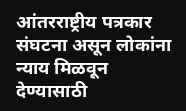आंतरराष्ट्रीय पत्रकार संघटना असून लोकांना न्याय मिळवून देण्यासाठी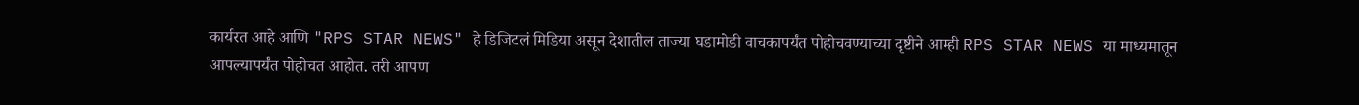कार्यरत आहे आणि "RPS STAR NEWS" हे डिजिटलं मिडिया असून देशातील ताज्या घडामोडी वाचकापर्यंत पोहोचवण्याच्या दृष्टीने आम्ही RPS STAR NEWS या माध्यमातून आपल्यापर्यंत पोहोचत आहोत. तरी आपण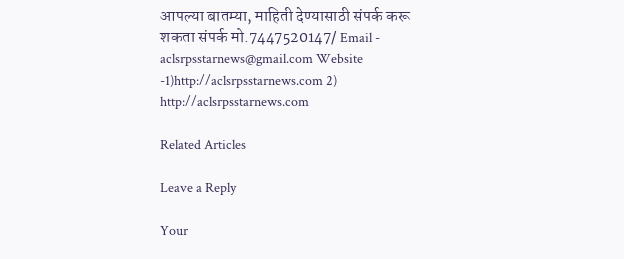आपल्या बातम्या, माहिती देण्यासाठी संपर्क करू शकता संपर्क मो.7447520147/ Email - aclsrpsstarnews@gmail.com Website -1)http://aclsrpsstarnews.com 2) http://aclsrpsstarnews.com

Related Articles

Leave a Reply

Your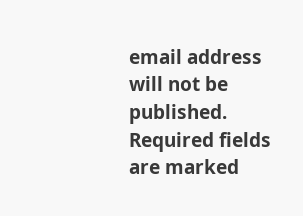email address will not be published. Required fields are marked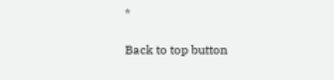*

Back to top button